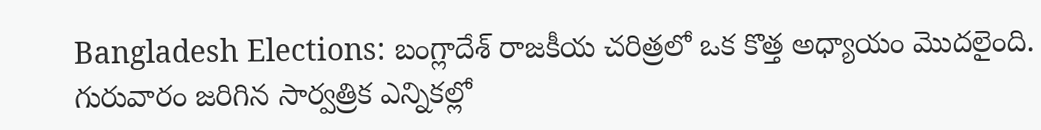Bangladesh Elections: బంగ్లాదేశ్ రాజకీయ చరిత్రలో ఒక కొత్త అధ్యాయం మొదలైంది. గురువారం జరిగిన సార్వత్రిక ఎన్నికల్లో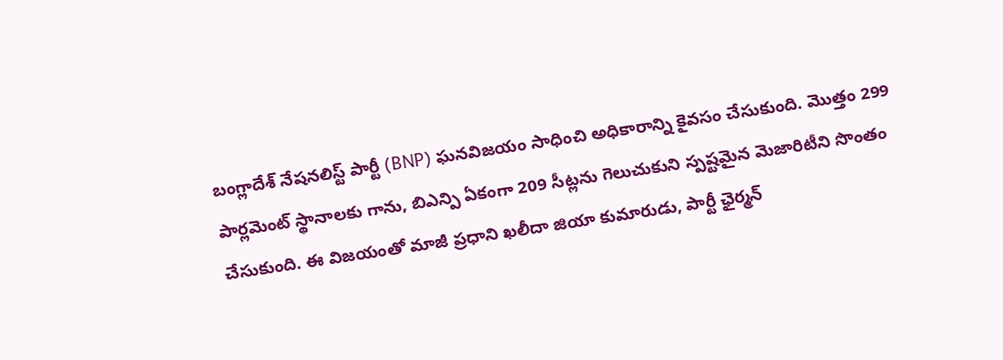బంగ్లాదేశ్ నేషనలిస్ట్ పార్టీ (BNP) ఘనవిజయం సాధించి అధికారాన్ని కైవసం చేసుకుంది. మొత్తం 299 పార్లమెంట్ స్థానాలకు గాను, బిఎన్పి ఏకంగా 209 సీట్లను గెలుచుకుని స్పష్టమైన మెజారిటీని సొంతం చేసుకుంది. ఈ విజయంతో మాజీ ప్రధాని ఖలీదా జియా కుమారుడు, పార్టీ ఛైర్మన్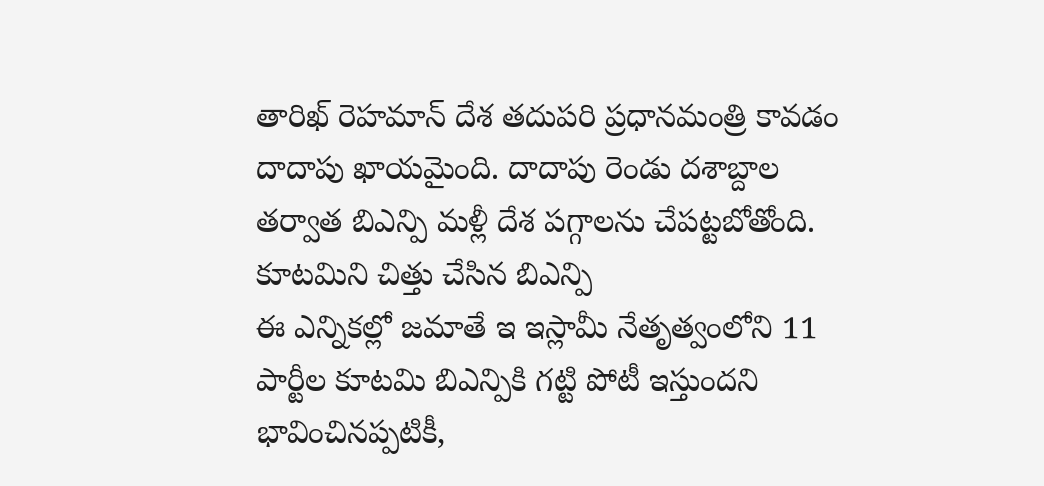తారిఖ్ రెహమాన్ దేశ తదుపరి ప్రధానమంత్రి కావడం దాదాపు ఖాయమైంది. దాదాపు రెండు దశాబ్దాల తర్వాత బిఎన్పి మళ్లీ దేశ పగ్గాలను చేపట్టబోతోంది.
కూటమిని చిత్తు చేసిన బిఎన్పి
ఈ ఎన్నికల్లో జమాతే ఇ ఇస్లామీ నేతృత్వంలోని 11 పార్టీల కూటమి బిఎన్పికి గట్టి పోటీ ఇస్తుందని భావించినప్పటికీ,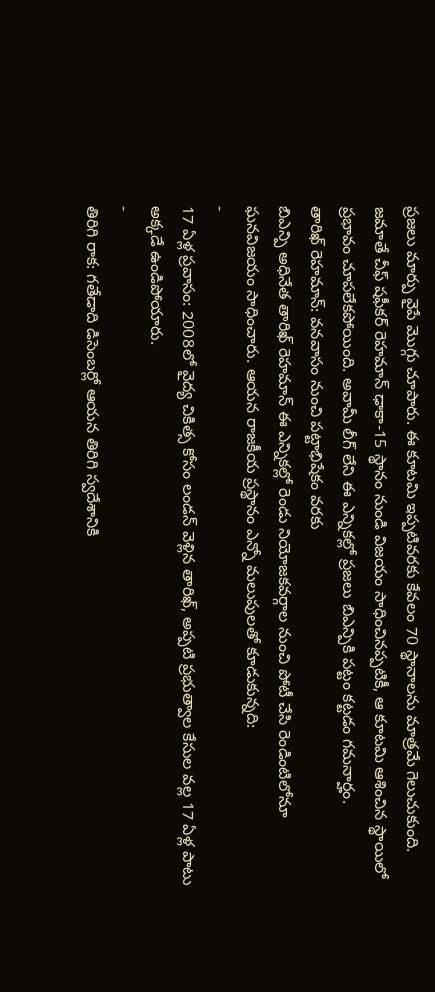ప్రజలు మార్పు వైపే మొగ్గు చూపారు. ఈ కూటమి ఇప్పటివరకు కేవలం 70 స్థానాలను మాత్రమే గెలుచుకుంది. జమాతే చీఫ్ షఫీకర్ రెహమాన్ ఢాకా-15 స్థానం నుండి విజయం సాధించినప్పటికీ, ఆ కూటమి ఆశించిన స్థాయిలో ప్రభావం చూపలేకపోయింది. అవామీ లీగ్ లేని ఈ ఎన్నికల్లో ప్రజలు బిఎన్పికి పట్టం కట్టడం గమనార్హం.
తారిఖ్ రెహమాన్: వనవాసం నుంచి పట్టాభిషేకం వరకు
బిఎన్పి అధినేత తారిఖ్ రెహమాన్ ఈ ఎన్నికల్లో రెండు నియోజకవర్గాల నుంచి పోటీ చేసి రెండింటిలోనూ ఘనవిజయం సాధించారు. ఆయన రాజకీయ ప్రస్థానం ఎన్నో మలుపులతో కూడుకున్నది:
-
17 ఏళ్ల ప్రవాసం: 2008లో వైద్య చికిత్స కోసం లండన్ వెళ్లిన తారిఖ్, అప్పటి ప్రభుత్వాల కేసుల వల్ల 17 ఏళ్ల పాటు అక్కడే ఉండిపోయారు.
-
తిరిగి రాక: గతేడాది డిసెంబర్లో ఆయన తిరిగి స్వదేశానికి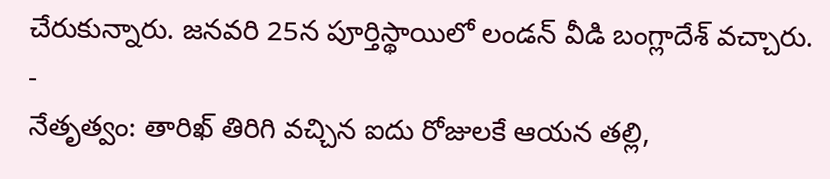చేరుకున్నారు. జనవరి 25న పూర్తిస్థాయిలో లండన్ వీడి బంగ్లాదేశ్ వచ్చారు.
-
నేతృత్వం: తారిఖ్ తిరిగి వచ్చిన ఐదు రోజులకే ఆయన తల్లి,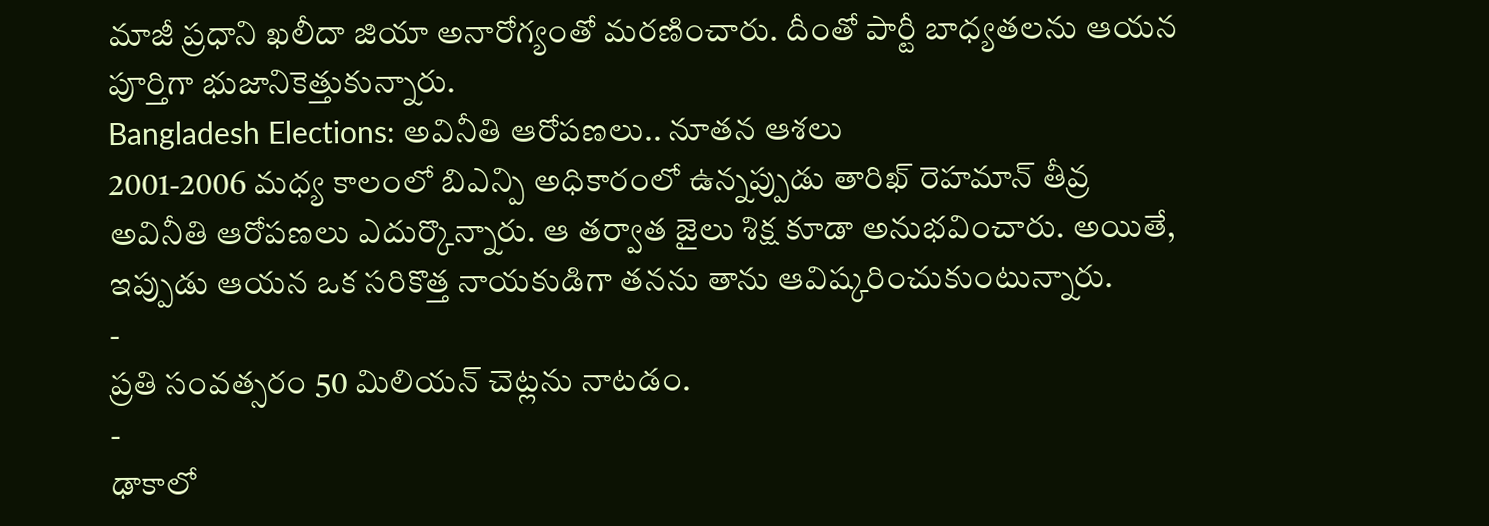మాజీ ప్రధాని ఖలీదా జియా అనారోగ్యంతో మరణించారు. దీంతో పార్టీ బాధ్యతలను ఆయన పూర్తిగా భుజానికెత్తుకున్నారు.
Bangladesh Elections: అవినీతి ఆరోపణలు.. నూతన ఆశలు
2001-2006 మధ్య కాలంలో బిఎన్పి అధికారంలో ఉన్నప్పుడు తారిఖ్ రెహమాన్ తీవ్ర అవినీతి ఆరోపణలు ఎదుర్కొన్నారు. ఆ తర్వాత జైలు శిక్ష కూడా అనుభవించారు. అయితే, ఇప్పుడు ఆయన ఒక సరికొత్త నాయకుడిగా తనను తాను ఆవిష్కరించుకుంటున్నారు.
-
ప్రతి సంవత్సరం 50 మిలియన్ చెట్లను నాటడం.
-
ఢాకాలో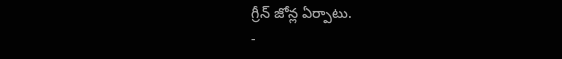గ్రీన్ జోన్ల ఏర్పాటు.
-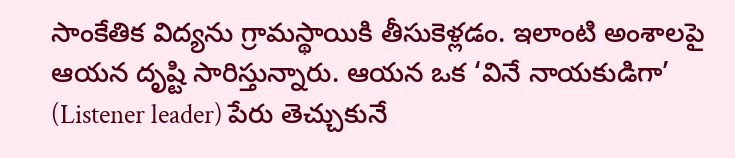సాంకేతిక విద్యను గ్రామస్థాయికి తీసుకెళ్లడం. ఇలాంటి అంశాలపై ఆయన దృష్టి సారిస్తున్నారు. ఆయన ఒక ‘వినే నాయకుడిగా’ (Listener leader) పేరు తెచ్చుకునే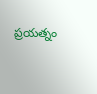ప్రయత్నం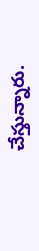చేస్తున్నారు.